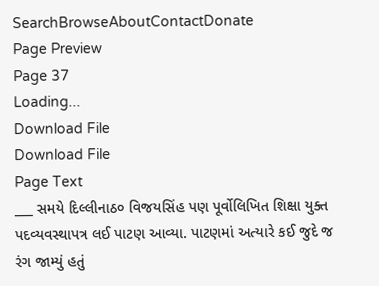SearchBrowseAboutContactDonate
Page Preview
Page 37
Loading...
Download File
Download File
Page Text
___ સમયે દિલ્લીનાઠ૦ વિજયસિંહ પણ પૂર્વોલિખિત શિક્ષા યુક્ત પદવ્યવસ્થાપત્ર લઈ પાટણ આવ્યા. પાટણમાં અત્યારે કઈ જુદે જ રંગ જામ્યું હતું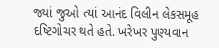જ્યાં જુઓ ત્યાં આનંદ વિલીન લેકસમૂહ દષ્ટિગોચર થતે હતે. ખરેખર પુણ્યવાન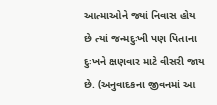આત્માઓને જ્યાં નિવાસ હોય છે ત્યાં જન્મદુઃખી પણ પિતાના દુઃખને ક્ષણવાર માટે વીસરી જાય છે. (અનુવાદકના જીવનમાં આ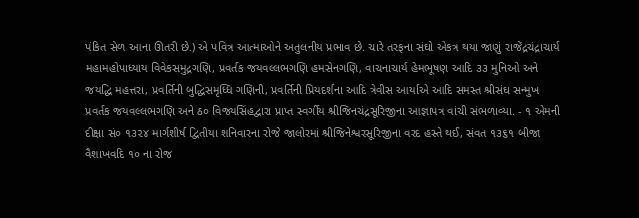પંકિત સેળ આના ઊતરી છે.) એ પવિત્ર આત્માઓને અતુલનીય પ્રભાવ છે. ચારે તરફના સંઘો એકત્ર થયા જાણું રાજેંદ્રચંદ્રાચાર્ય મહામહોપાધ્યાય વિવેકસમુદ્રગણિ, પ્રવર્તક જયવલ્લભગણિ હમસેનગણિ, વાચનાચાર્ય હેમભૂષણ આદિ ૩૩ મુનિઓ અને જયદ્ધિ મહત્તરા, પ્રવર્તિની બુદ્ધિસમૃધ્ધિ ગણિની, પ્રવર્તિની પ્રિયદર્શના આદિ ત્રેવીસ આર્યાએ આદિ સમસ્ત શ્રીસંઘ સન્મુખ પ્રવર્તક જયવલ્લભગણિ અને ઠ૦ વિજ્યસિંહદ્વારા પ્રાપ્ત સ્વર્ગીય શ્રીજિનચંદ્રસૂરિજીના આજ્ઞાપત્ર વાંચી સંભળાવ્યા. - ૧ એમની દીક્ષા સં૦ ૧૩૨૪ માર્ગશીર્ષ દ્વિતીયા શનિવારના રોજે જાલોરમાં શ્રીજિનેશ્વરસૂરિજીના વરદ હસ્તે થઈ, સંવત ૧૩૬૧ બીજા વૈશાખવદિ ૧૦ ના રોજ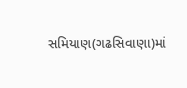સમિયાણ(ગઢસિવાણા)માં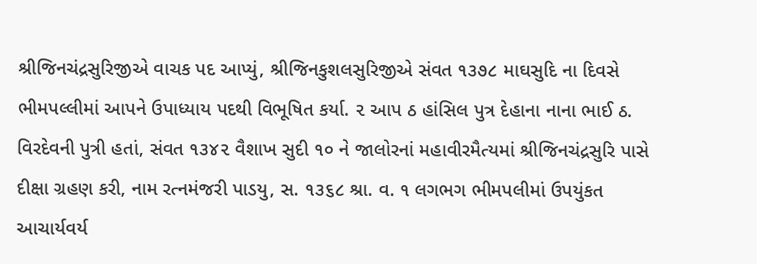શ્રીજિનચંદ્રસુરિજીએ વાચક પદ આપ્યું, શ્રીજિનકુશલસુરિજીએ સંવત ૧૩૭૮ માઘસુદિ ના દિવસે ભીમપલ્લીમાં આપને ઉપાધ્યાય પદથી વિભૂષિત કર્યા. ૨ આપ ઠ હાંસિલ પુત્ર દેહાના નાના ભાઈ ઠ. વિરદેવની પુત્રી હતાં, સંવત ૧૩૪૨ વૈશાખ સુદી ૧૦ ને જાલોરનાં મહાવીરમૈત્યમાં શ્રીજિનચંદ્રસુરિ પાસે દીક્ષા ગ્રહણ કરી, નામ રત્નમંજરી પાડયુ, સ. ૧૩૬૮ શ્રા. વ. ૧ લગભગ ભીમપલીમાં ઉપયુંકત આચાર્યવર્ય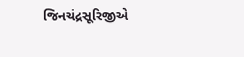જિનચંદ્રસૂરિજીએ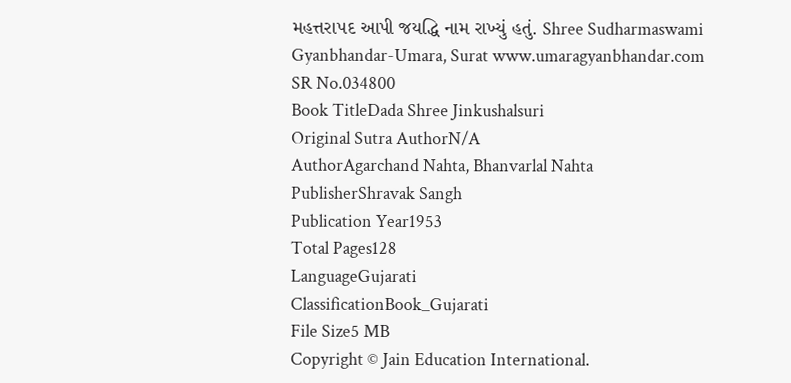મહત્તરા૫દ આપી જયદ્ધિ નામ રાખ્યું હતું. Shree Sudharmaswami Gyanbhandar-Umara, Surat www.umaragyanbhandar.com
SR No.034800
Book TitleDada Shree Jinkushalsuri
Original Sutra AuthorN/A
AuthorAgarchand Nahta, Bhanvarlal Nahta
PublisherShravak Sangh
Publication Year1953
Total Pages128
LanguageGujarati
ClassificationBook_Gujarati
File Size5 MB
Copyright © Jain Education International.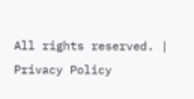All rights reserved. | Privacy Policy